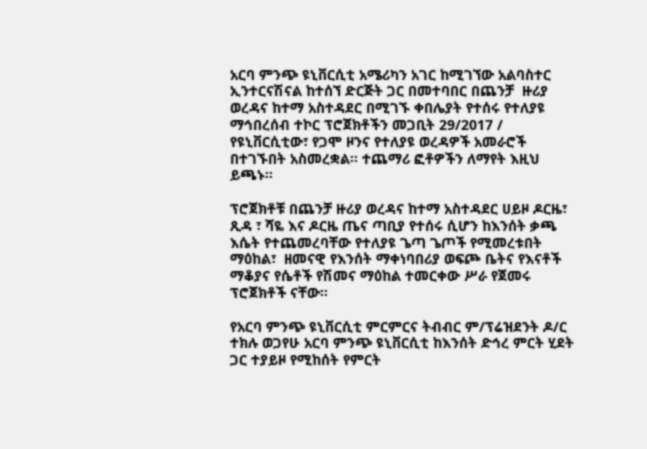አርባ ምንጭ ዩኒቨርሲቲ አሜሪካን አገር ከሚገኘው አልባስተር ኢንተርናሽናል ከተሰኘ ድርጅት ጋር በመተባበር በጨንቻ  ዙሪያ ወረዳና ከተማ አስተዳደር በሚገኙ ቀበሌያት የተሰሩ የተለያዩ ማኅበረሰብ ተኮር ፕሮጀክቶችን መጋቢት 29/2017 / የዩኒቨርሲቲው፣ የጋሞ ዞንና የተለያዩ ወረዳዎች አመራሮች በተገኙበት አስመረቋል። ተጨማሪ ፎቶዎችን ለማየት እዚህ ይጫኑ፡፡

ፕሮጀክቶቹ በጨንቻ ዙሪያ ወረዳና ከተማ አስተዳደር ሀይዞ ዶርዜ፣ ጺዳ ፣ ሻዬ እና ዶርዜ ጤና ጣቢያ የተሰሩ ሲሆን ከእንሰት ቃጫ እሴት የተጨመረባቸው የተለያዩ ጌጣ ጌጦች የሚመረቱበት ማዕከል፣  ዘመናዊ የእንሰት ማቀነባበሪያ ወፍጮ ቤትና የእናቶች ማቆያና የሴቶች የሽመና ማዕከል ተመርቀው ሥራ የጀመሩ ፕሮጀክቶች ናቸው፡፡

የአርባ ምንጭ ዩኒቨርሲቲ ምርምርና ትብብር ም/ፕሬዝደንት ዶ/ር ተክሉ ወጋየሁ አርባ ምንጭ ዩኒቨርሲቲ ከእንሰት ድኅረ ምርት ሂደት ጋር ተያይዞ የሚከሰት የምርት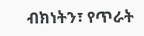ብክነትን፣ የጥራት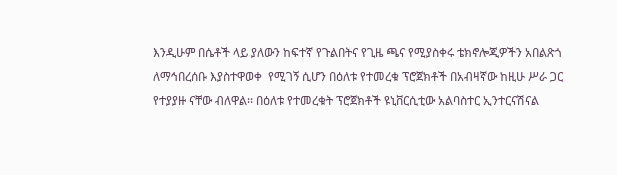እንዲሁም በሴቶች ላይ ያለውን ከፍተኛ የጉልበትና የጊዜ ጫና የሚያስቀሩ ቴክኖሎጂዎችን አበልጽጎ ለማኅበረሰቡ እያስተዋወቀ  የሚገኝ ሲሆን በዕለቱ የተመረቁ ፕሮጀክቶች በአብዛኛው ከዚሁ ሥራ ጋር የተያያዙ ናቸው ብለዋል፡፡ በዕለቱ የተመረቁት ፕሮጀክቶች ዩኒቨርሲቲው አልባስተር ኢንተርናሽናል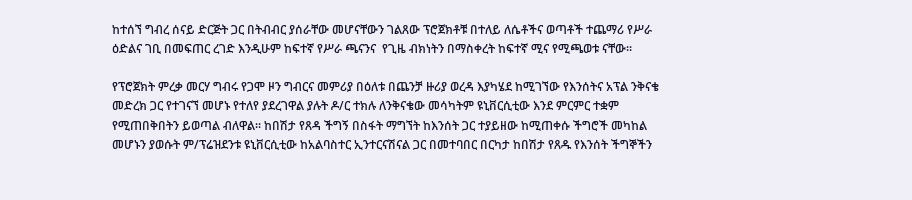ከተሰኘ ግብረ ሰናይ ድርጅት ጋር በትብብር ያሰራቸው መሆናቸውን ገልጸው ፕሮጀክቶቹ በተለይ ለሴቶችና ወጣቶች ተጨማሪ የሥራ ዕድልና ገቢ በመፍጠር ረገድ እንዲሁም ከፍተኛ የሥራ ጫናንና  የጊዜ ብክነትን በማስቀረት ከፍተኛ ሚና የሚጫወቱ ናቸው፡፡

የፕሮጀክት ምረቃ መርሃ ግብሩ የጋሞ ዞን ግብርና መምሪያ በዕለቱ በጨንቻ ዙሪያ ወረዳ እያካሄደ ከሚገኘው የእንሰትና አፕል ንቅናቄ መድረክ ጋር የተገናኘ መሆኑ የተለየ ያደረገዋል ያሉት ዶ/ር ተክሉ ለንቅናቄው መሳካትም ዩኒቨርሲቲው እንደ ምርምር ተቋም የሚጠበቅበትን ይወጣል ብለዋል፡፡ ከበሽታ የጸዳ ችግኝ በስፋት ማግኘት ከእንሰት ጋር ተያይዘው ከሚጠቀሱ ችግሮች መካከል መሆኑን ያወሱት ም/ፕሬዝደንቱ ዩኒቨርሲቲው ከአልባስተር ኢንተርናሽናል ጋር በመተባበር በርካታ ከበሽታ የጸዱ የእንሰት ችግኞችን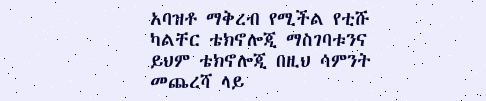አባዝቶ ማቅረብ የሚችል የቲሹ ካልቸር ቴክኖሎጂ ማስገባቱንና ይህም ቴክኖሎጂ በዚህ ሳምንት መጨረሻ ላይ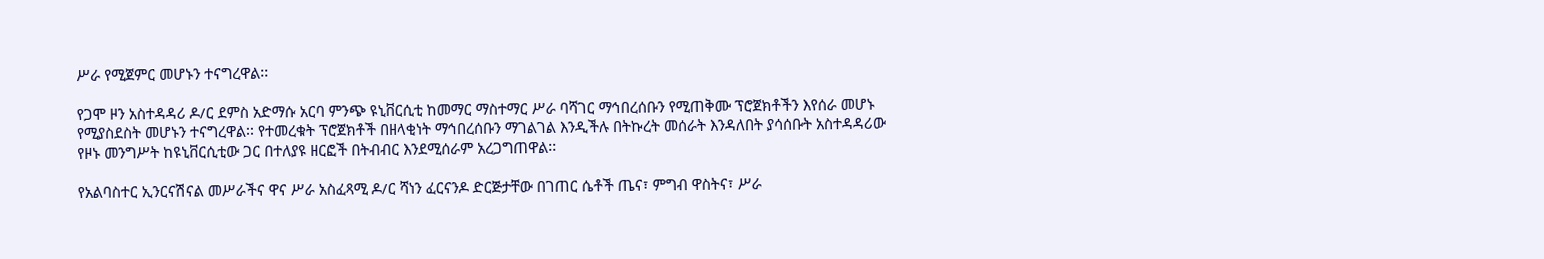ሥራ የሚጀምር መሆኑን ተናግረዋል፡፡

የጋሞ ዞን አስተዳዳሪ ዶ/ር ደምስ አድማሱ አርባ ምንጭ ዩኒቨርሲቲ ከመማር ማስተማር ሥራ ባሻገር ማኅበረሰቡን የሚጠቅሙ ፕሮጀክቶችን እየሰራ መሆኑ የሚያስደስት መሆኑን ተናግረዋል፡፡ የተመረቁት ፕሮጀክቶች በዘላቂነት ማኅበረሰቡን ማገልገል እንዲችሉ በትኩረት መሰራት እንዳለበት ያሳሰቡት አስተዳዳሪው የዞኑ መንግሥት ከዩኒቨርሲቲው ጋር በተለያዩ ዘርፎች በትብብር እንደሚሰራም አረጋግጠዋል፡፡

የአልባስተር ኢንርናሽናል መሥራችና ዋና ሥራ አስፈጻሚ ዶ/ር ሻነን ፈርናንዶ ድርጅታቸው በገጠር ሴቶች ጤና፣ ምግብ ዋስትና፣ ሥራ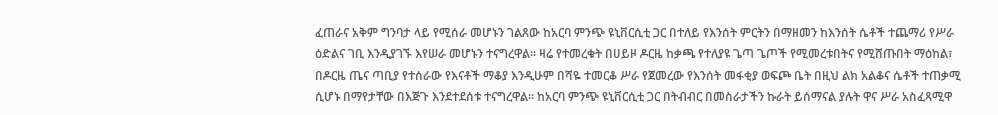ፈጠራና አቅም ግንባታ ላይ የሚሰራ መሆኑን ገልጸው ከአርባ ምንጭ ዩኒቨርሲቲ ጋር በተለይ የእንሰት ምርትን በማዘመን ከእንሰት ሴቶች ተጨማሪ የሥራ ዕድልና ገቢ እንዲያገኙ እየሠራ መሆኑን ተናግረዋል፡፡ ዛሬ የተመረቁት በሀይዞ ዶርዜ ከቃጫ የተለያዩ ጌጣ ጌጦች የሚመረቱበትና የሚሸጡበት ማዕከል፣ በዶርዜ ጤና ጣቢያ የተሰራው የእናቶች ማቆያ እንዲሁም በሻዬ ተመርቆ ሥራ የጀመረው የእንሰት መፋቂያ ወፍጮ ቤት በዚህ ልክ አልቆና ሴቶች ተጠቃሚ ሲሆኑ በማየታቸው በእጅጉ እንደተደሰቱ ተናግረዋል፡፡ ከአርባ ምንጭ ዩኒቨርሲቲ ጋር በትብብር በመስራታችን ኩራት ይሰማናል ያሉት ዋና ሥራ አስፈጻሚዋ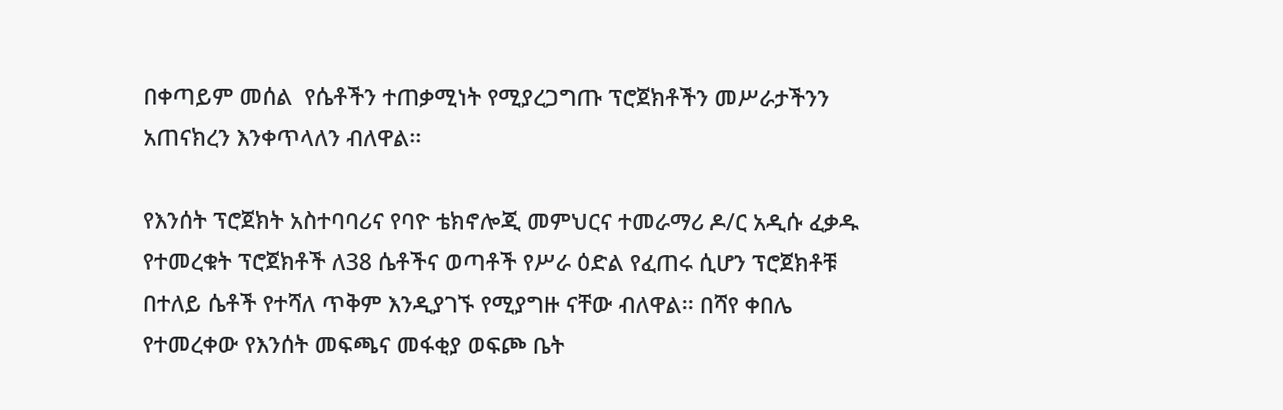በቀጣይም መሰል  የሴቶችን ተጠቃሚነት የሚያረጋግጡ ፕሮጀክቶችን መሥራታችንን አጠናክረን እንቀጥላለን ብለዋል፡፡

የእንሰት ፕሮጀክት አስተባባሪና የባዮ ቴክኖሎጂ መምህርና ተመራማሪ ዶ/ር አዲሱ ፈቃዱ የተመረቁት ፕሮጀክቶች ለ38 ሴቶችና ወጣቶች የሥራ ዕድል የፈጠሩ ሲሆን ፕሮጀክቶቹ በተለይ ሴቶች የተሻለ ጥቅም እንዲያገኙ የሚያግዙ ናቸው ብለዋል፡፡ በሻየ ቀበሌ የተመረቀው የእንሰት መፍጫና መፋቂያ ወፍጮ ቤት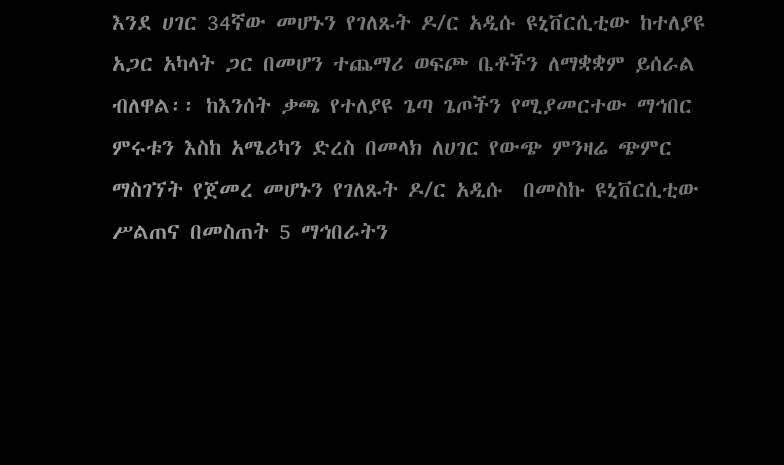እንደ ሀገር 34ኛው መሆኑን የገለጹት ዶ/ር አዲሱ ዩኒቨርሲቲው ከተለያዩ አጋር አካላት ጋር በመሆን ተጨማሪ ወፍጮ ቤቶችን ለማቋቋም ይሰራል ብለዋል፡፡ ከእንሰት ቃጫ የተለያዩ ጌጣ ጌጦችን የሚያመርተው ማኅበር ምሩቱን እስከ አሜሪካን ድረስ በመላክ ለሀገር የውጭ ምንዛሬ ጭምር ማስገኘት የጀመረ መሆኑን የገለጹት ዶ/ር አዲሱ  በመስኩ ዩኒቨርሲቲው ሥልጠና በመስጠት 5 ማኅበራትን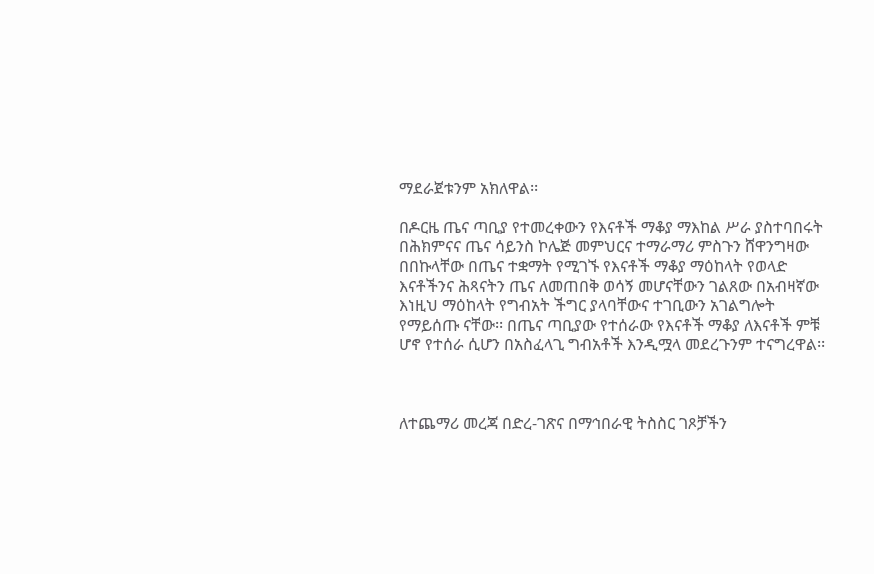ማደራጀቱንም አክለዋል፡፡

በዶርዜ ጤና ጣቢያ የተመረቀውን የእናቶች ማቆያ ማእከል ሥራ ያስተባበሩት በሕክምናና ጤና ሳይንስ ኮሌጅ መምህርና ተማራማሪ ምስጉን ሸዋንግዛው በበኩላቸው በጤና ተቋማት የሚገኙ የእናቶች ማቆያ ማዕከላት የወላድ እናቶችንና ሕጻናትን ጤና ለመጠበቅ ወሳኝ መሆናቸውን ገልጸው በአብዛኛው እነዚህ ማዕከላት የግብአት ችግር ያላባቸውና ተገቢውን አገልግሎት የማይሰጡ ናቸው፡፡ በጤና ጣቢያው የተሰራው የእናቶች ማቆያ ለእናቶች ምቹ ሆኖ የተሰራ ሲሆን በአስፈላጊ ግብአቶች እንዲሟላ መደረጉንም ተናግረዋል፡፡



ለተጨማሪ መረጃ በድረ-ገጽና በማኅበራዊ ትስስር ገጾቻችን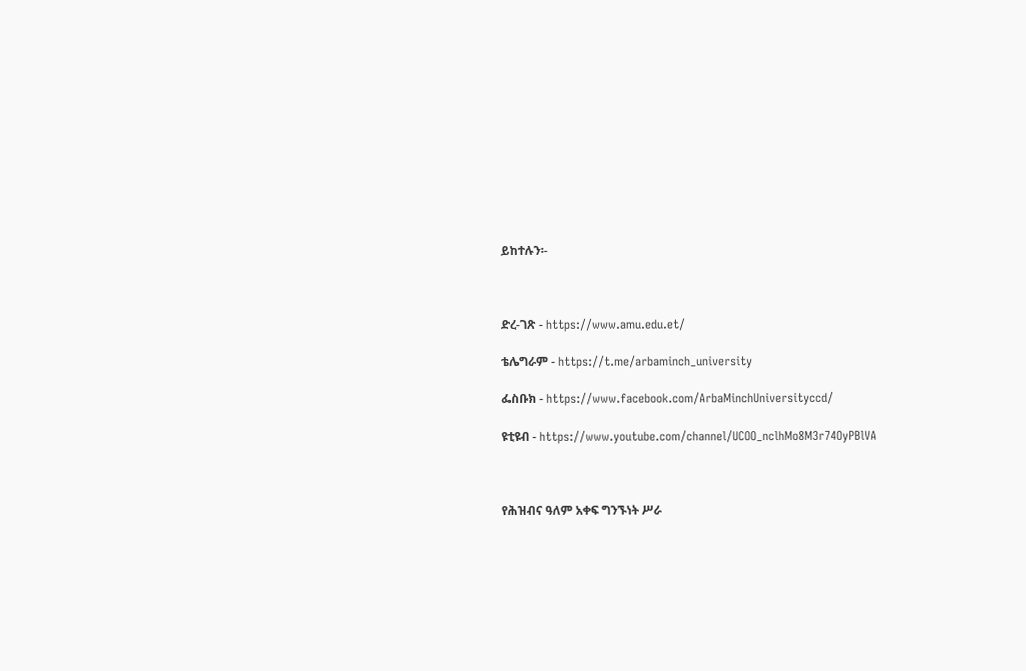ይከተሉን፡-



ድረ-ገጽ - https://www.amu.edu.et/

ቴሌግራም - https://t.me/arbaminch_university

ፌስቡክ - https://www.facebook.com/ArbaMinchUniversityccd/

ዩቲዩብ - https://www.youtube.com/channel/UCOO_nclhMo8M3r74OyPBlVA



የሕዝብና ዓለም አቀፍ ግንኙነት ሥራ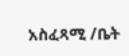አስፈጻሚ /ቤት